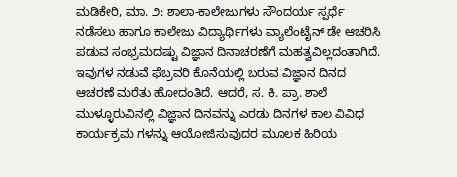ಮಡಿಕೇರಿ, ಮಾ. ೨: ಶಾಲಾ-ಕಾಲೇಜುಗಳು ಸೌಂದರ್ಯ ಸ್ಪರ್ಧೆ ನಡೆಸಲು ಹಾಗೂ ಕಾಲೇಜು ವಿದ್ಯಾರ್ಥಿಗಳು ವ್ಯಾಲೆಂಟೈನ್ ಡೇ ಆಚರಿಸಿ ಪಡುವ ಸಂಭ್ರಮದಷ್ಟು ವಿಜ್ಞಾನ ದಿನಾಚರಣೆಗೆ ಮಹತ್ವವಿಲ್ಲದಂತಾಗಿದೆ. ಇವುಗಳ ನಡುವೆ ಫೆಬ್ರವರಿ ಕೊನೆಯಲ್ಲಿ ಬರುವ ವಿಜ್ಞಾನ ದಿನದ ಆಚರಣೆ ಮರೆತು ಹೋದಂತಿದೆ. ಆದರೆ, ಸ. ಕಿ. ಪ್ರಾ. ಶಾಲೆ ಮುಳ್ಳೂರುವಿನಲ್ಲಿ ವಿಜ್ಞಾನ ದಿನವನ್ನು ಎರಡು ದಿನಗಳ ಕಾಲ ವಿವಿಧ ಕಾರ್ಯಕ್ರಮ ಗಳನ್ನು ಆಯೋಜಿಸುವುದರ ಮೂಲಕ ಹಿರಿಯ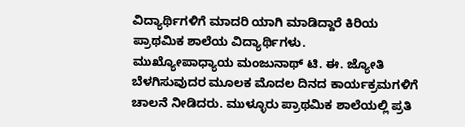ವಿದ್ಯಾರ್ಥಿಗಳಿಗೆ ಮಾದರಿ ಯಾಗಿ ಮಾಡಿದ್ದಾರೆ ಕಿರಿಯ ಪ್ರಾಥಮಿಕ ಶಾಲೆಯ ವಿದ್ಯಾರ್ಥಿಗಳು.
ಮುಖ್ಯೋಪಾಧ್ಯಾಯ ಮಂಜುನಾಥ್ ಟಿ. ಈ. ಜ್ಯೋತಿ ಬೆಳಗಿಸುವುದರ ಮೂಲಕ ಮೊದಲ ದಿನದ ಕಾರ್ಯಕ್ರಮಗಳಿಗೆ ಚಾಲನೆ ನೀಡಿದರು. ಮುಳ್ಳೂರು ಪ್ರಾಥಮಿಕ ಶಾಲೆಯಲ್ಲಿ ಪ್ರತಿ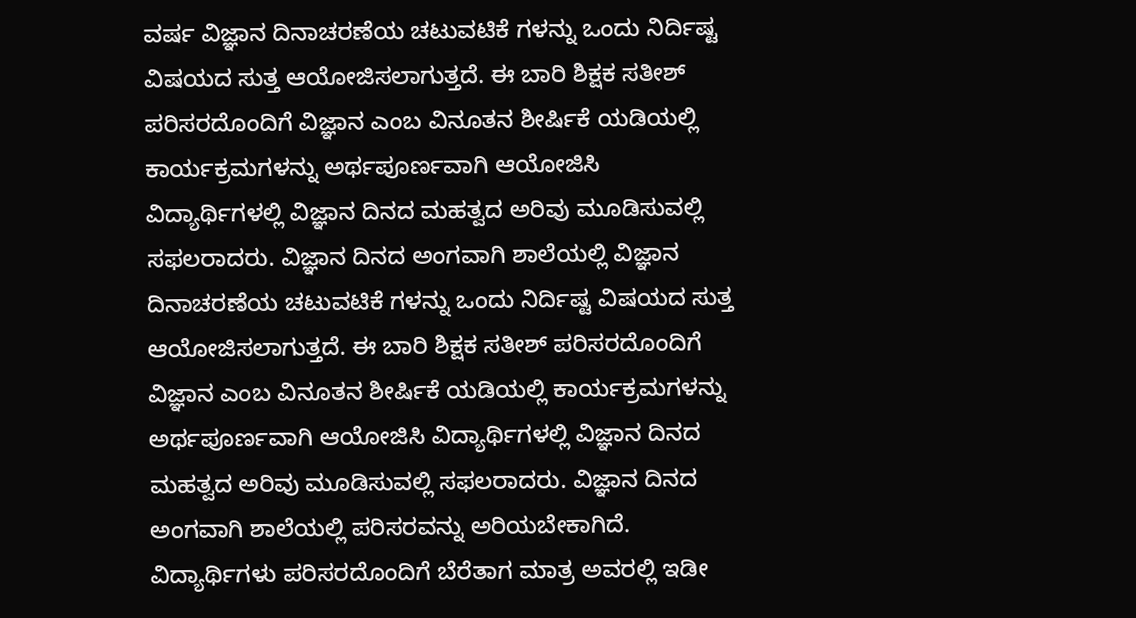ವರ್ಷ ವಿಜ್ಞಾನ ದಿನಾಚರಣೆಯ ಚಟುವಟಿಕೆ ಗಳನ್ನು ಒಂದು ನಿರ್ದಿಷ್ಟ ವಿಷಯದ ಸುತ್ತ ಆಯೋಜಿಸಲಾಗುತ್ತದೆ. ಈ ಬಾರಿ ಶಿಕ್ಷಕ ಸತೀಶ್ ಪರಿಸರದೊಂದಿಗೆ ವಿಜ್ಞಾನ ಎಂಬ ವಿನೂತನ ಶೀರ್ಷಿಕೆ ಯಡಿಯಲ್ಲಿ ಕಾರ್ಯಕ್ರಮಗಳನ್ನು ಅರ್ಥಪೂರ್ಣವಾಗಿ ಆಯೋಜಿಸಿ ವಿದ್ಯಾರ್ಥಿಗಳಲ್ಲಿ ವಿಜ್ಞಾನ ದಿನದ ಮಹತ್ವದ ಅರಿವು ಮೂಡಿಸುವಲ್ಲಿ ಸಫಲರಾದರು. ವಿಜ್ಞಾನ ದಿನದ ಅಂಗವಾಗಿ ಶಾಲೆಯಲ್ಲಿ ವಿಜ್ಞಾನ ದಿನಾಚರಣೆಯ ಚಟುವಟಿಕೆ ಗಳನ್ನು ಒಂದು ನಿರ್ದಿಷ್ಟ ವಿಷಯದ ಸುತ್ತ ಆಯೋಜಿಸಲಾಗುತ್ತದೆ. ಈ ಬಾರಿ ಶಿಕ್ಷಕ ಸತೀಶ್ ಪರಿಸರದೊಂದಿಗೆ ವಿಜ್ಞಾನ ಎಂಬ ವಿನೂತನ ಶೀರ್ಷಿಕೆ ಯಡಿಯಲ್ಲಿ ಕಾರ್ಯಕ್ರಮಗಳನ್ನು ಅರ್ಥಪೂರ್ಣವಾಗಿ ಆಯೋಜಿಸಿ ವಿದ್ಯಾರ್ಥಿಗಳಲ್ಲಿ ವಿಜ್ಞಾನ ದಿನದ ಮಹತ್ವದ ಅರಿವು ಮೂಡಿಸುವಲ್ಲಿ ಸಫಲರಾದರು. ವಿಜ್ಞಾನ ದಿನದ ಅಂಗವಾಗಿ ಶಾಲೆಯಲ್ಲಿ ಪರಿಸರವನ್ನು ಅರಿಯಬೇಕಾಗಿದೆ. ವಿದ್ಯಾರ್ಥಿಗಳು ಪರಿಸರದೊಂದಿಗೆ ಬೆರೆತಾಗ ಮಾತ್ರ ಅವರಲ್ಲಿ ಇಡೀ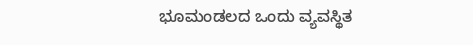ಭೂಮಂಡಲದ ಒಂದು ವ್ಯವಸ್ಥಿತ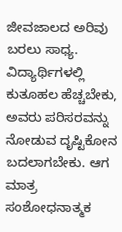ಜೀವಜಾಲದ ಅರಿವು ಬರಲು ಸಾಧ್ಯ. ವಿದ್ಯಾರ್ಥಿಗಳಲ್ಲಿ ಕುತೂಹಲ ಹೆಚ್ಚಬೇಕು, ಅವರು ಪರಿಸರವನ್ನು ನೋಡುವ ದೃಷ್ಟಿಕೋನ ಬದಲಾಗಬೇಕು. ಆಗ ಮಾತ್ರ ಸಂಶೋಧನಾತ್ಮಕ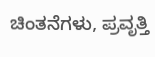ಚಿಂತನೆಗಳು, ಪ್ರವೃತ್ತಿ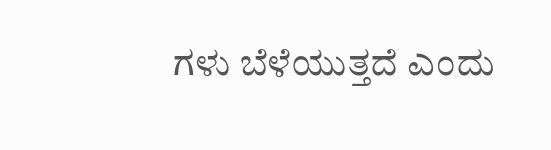ಗಳು ಬೆಳೆಯುತ್ತದೆ ಎಂದು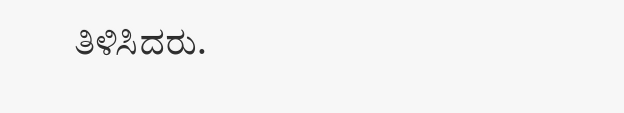ತಿಳಿಸಿದರು.